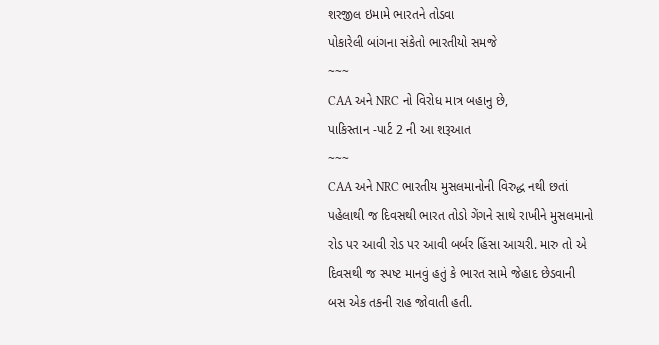શરજીલ ઇમામે ભારતને તોડવા
પોકારેલી બાંગના સંકેતો ભારતીયો સમજે
~~~
CAA અને NRC નો વિરોધ માત્ર બહાનુ છે,
પાકિસ્તાન -પાર્ટ 2 ની આ શરૂઆત
~~~
CAA અને NRC ભારતીય મુસલમાનોની વિરુદ્ધ નથી છતાં પહેલાથી જ દિવસથી ભારત તોડો ગેંગને સાથે રાખીને મુસલમાનો રોડ પર આવી રોડ પર આવી બર્બર હિંસા આચરી. મારુ તો એ દિવસથી જ સ્પષ્ટ માનવું હતું કે ભારત સામે જેહાદ છેડવાની બસ એક તકની રાહ જોવાતી હતી.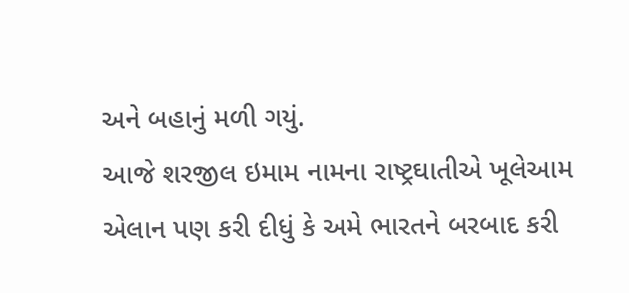અને બહાનું મળી ગયું.
આજે શરજીલ ઇમામ નામના રાષ્ટ્રઘાતીએ ખૂલેઆમ એલાન પણ કરી દીધું કે અમે ભારતને બરબાદ કરી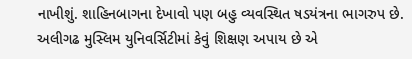નાખીશું. શાહિનબાગના દેખાવો પણ બહુ વ્યવસ્થિત ષડયંત્રના ભાગરુપ છે. અલીગઢ મુસ્લિમ યુનિવર્સિટીમાં કેવું શિક્ષણ અપાય છે એ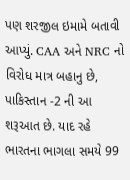પણ શરજીલ ઇમામે બતાવી આપ્યું. CAA અને NRC નો વિરોધ માત્ર બહાનુ છે, પાકિસ્તાન -2 ની આ શરૂઆત છે. યાદ રહે ભારતના ભાગલા સમયે 99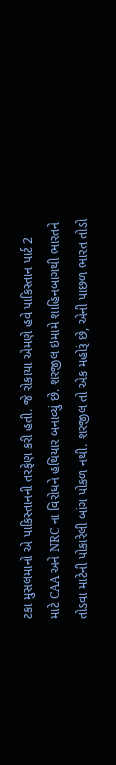ટકા મુસલમાનો એ પાકિસ્તાનની તરફેણ કરી હતી. જે રોકાયા એમણે હવે પાકિસ્તાન પાર્ટ 2 માટે CAA અને NRC ના વિરોધને હથિયાર બનાવ્યું છે. શરજીલ ઇમામે શાહિનબાગથી ભારતને તોડવા માટેની પોકારેલી બાંગ પોકળ નથી. શરજીલ તો એક મહોરૂં છે, એની પાછળ ભારત તોડો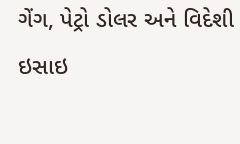ગેંગ, પેટ્રો ડોલર અને વિદેશી ઇસાઇ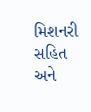મિશનરી સહિત અને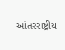આંતરરાષ્ટ્રીય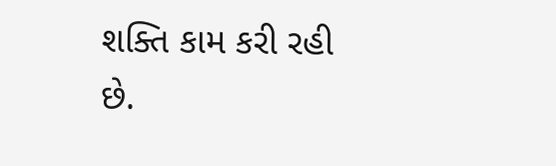શક્તિ કામ કરી રહી છે.